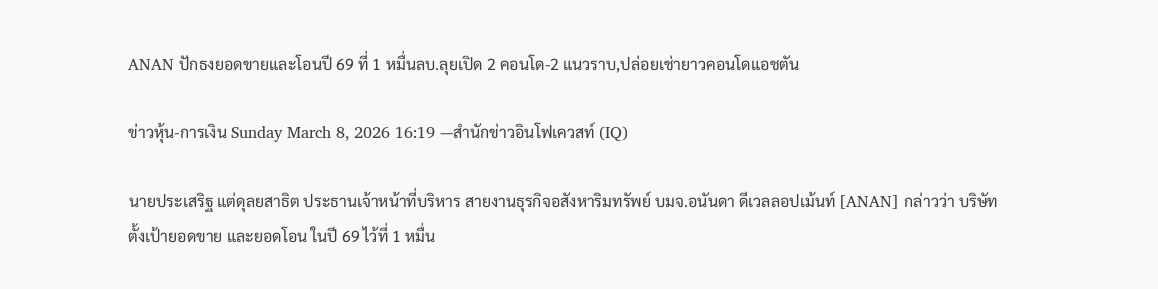ANAN ปักธงยอดขายและโอนปี 69 ที่ 1 หมื่นลบ.ลุยเปิด 2 คอนโด-2 แนวราบ,ปล่อยเช่ายาวคอนโดแอชตัน

ข่าวหุ้น-การเงิน Sunday March 8, 2026 16:19 —สำนักข่าวอินโฟเควสท์ (IQ)

นายประเสริฐ แต่ดุลยสาธิต ประธานเจ้าหน้าที่บริหาร สายงานธุรกิจอสังหาริมทรัพย์ บมจ.อนันดา ดีเวลลอปเม้นท์ [ANAN] กล่าวว่า บริษัทตั้งเป้ายอดขาย และยอดโอน ในปี 69 ไว้ที่ 1 หมื่น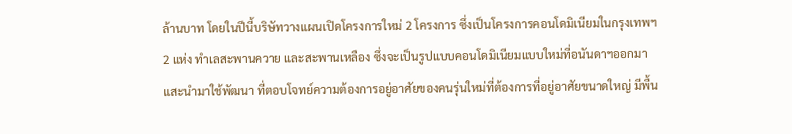ล้านบาท โดยในปีนี้บริษัทวางแผนเปิดโครงการใหม่ 2 โครงการ ซึ่งเป็นโครงการคอนโดมิเนียมในกรุงเทพฯ 2 แห่ง ทำเลสะพานควาย และสะพานเหลือง ซึ่งจะเป็นรูปแบบคอนโดมิเนียมแบบใหม่ที่อนันดาฯออกมาแสะนำมาใช้พัฒนา ที่ตอบโจทย์ความต้องการอยู่อาศัยของคนรุ่นใหม่ที่ต้องการที่อยู่อาศัยขนาดใหญ่ มีพื้น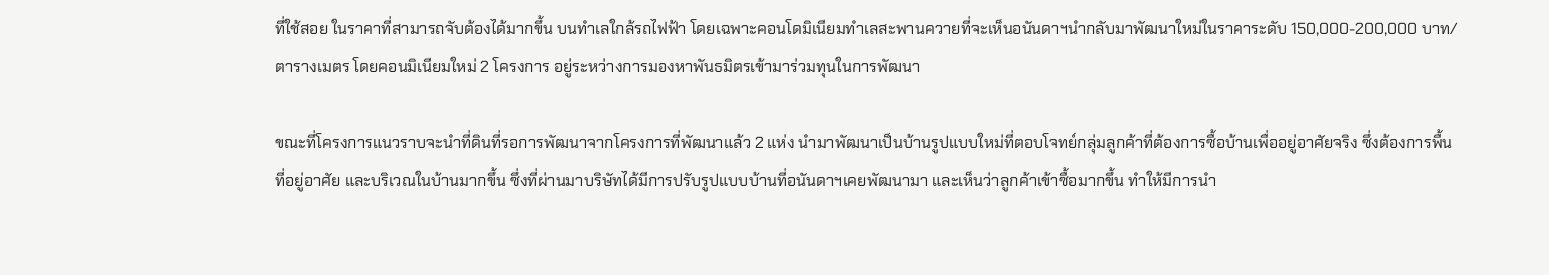ที่ใช้สอย ในราคาที่สามารถจับต้องได้มากขึ้น บนทำเลใกล้รถไฟฟ้า โดยเฉพาะคอนโดมิเนียมทำเลสะพานควายที่จะเห็นอนันดาฯนำกลับมาพัฒนาใหม่ในราคาระดับ 150,000-200,000 บาท/ตารางเมตร โดยคอนมิเนียมใหม่ 2 โครงการ อยู่ระหว่างการมองหาพันธมิตรเข้ามาร่วมทุนในการพัฒนา

ขณะที่โครงการแนวราบจะนำที่ดินที่รอการพัฒนาจากโครงการที่พัฒนาแล้ว 2 แห่ง นำมาพัฒนาเป็นบ้านรูปแบบใหม่ที่ตอบโจทย์กลุ่มลูกค้าที่ต้องการซื้อบ้านเพื่ออยู่อาศัยจริง ซึ่งต้องการพื้นที่อยู่อาศัย และบริเวณในบ้านมากขึ้น ซึ่งที่ผ่านมาบริษัทได้มีการปรับรูปแบบบ้านที่อนันดาฯเคยพัฒนามา และเห็นว่าลูกค้าเข้าซื้อมากขึ้น ทำให้มีการนำ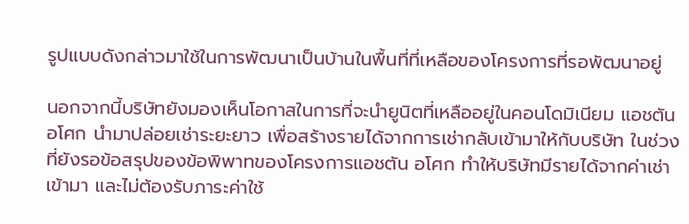รูปแบบดังกล่าวมาใช้ในการพัฒนาเป็นบ้านในพื้นที่ที่เหลือของโครงการที่รอพัฒนาอยู่

นอกจากนี้บริษัทยังมองเห็นโอกาสในการที่จะนำยูนิตที่เหลืออยู่ในคอนโดมิเนียม แอชตัน อโศก นำมาปล่อยเช่าระยะยาว เพื่อสร้างรายได้จากการเช่ากลับเข้ามาให้กับบริษัท ในช่วงที่ยังรอข้อสรุปของข้อพิพาทของโครงการแอชตัน อโศก ทำให้บริษัทมีรายได้จากค่าเช่าเข้ามา และไม่ต้องรับภาระค่าใช้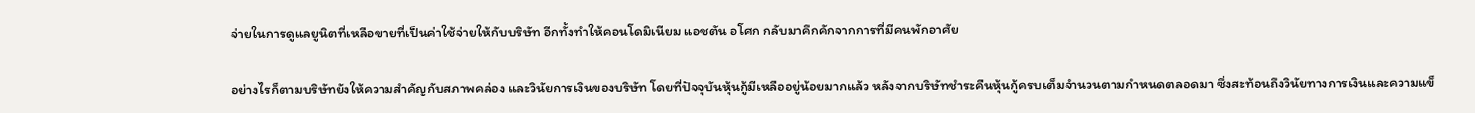จ่ายในการดูแลยูนิตที่เหลือขายที่เป็นค่าใช้จ่ายให้กับบริษัท อีกทั้งทำให้คอนโดมิเนียม แอชตัน อโศก กลับมาคึกคักจากการที่มีคนพักอาศัย

อย่างไรก็ตามบริษัทยังให้ความสำคัญกับสภาพคล่อง และวินัยการเงินของบริษัท โดยที่ปัจจุบันหุ้นกู้มีเหลืออยู่น้อยมากแล้ว หลังจากบริษัทชำระคืนหุ้นกู้ครบเต็มจำนวนตามกำหนดตลอดมา ซึ่งสะท้อนถึงวินัยทางการเงินและความแข็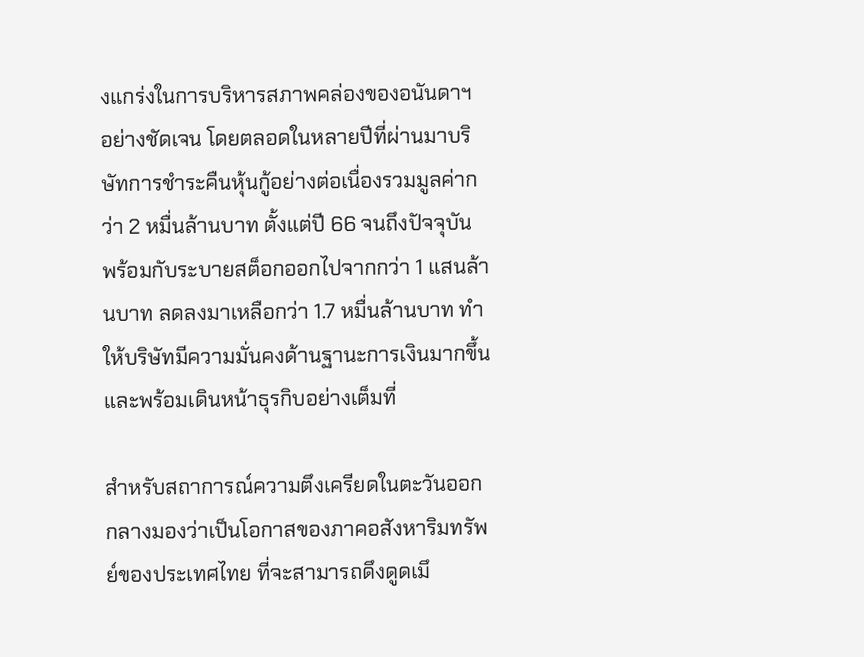งแกร่งในการบริหารสภาพคล่องของอนันดาฯ อย่างชัดเจน โดยตลอดในหลายปีที่ผ่านมาบริษัทการชำระคืนหุ้นกู้อย่างต่อเนื่องรวมมูลค่ากว่า 2 หมื่นล้านบาท ตั้งแต่ปี 66 จนถึงปัจจุบัน พร้อมกับระบายสต็อกออกไปจากกว่า 1 แสนล้านบาท ลดลงมาเหลือกว่า 1.7 หมื่นล้านบาท ทำให้บริษัทมีความมั่นคงด้านฐานะการเงินมากขึ้น และพร้อมเดินหน้าธุรกิบอย่างเต็มที่

สำหรับสถาการณ์ความตึงเครียดในตะวันออกกลางมองว่าเป็นโอกาสของภาคอสังหาริมทรัพย์ของประเทศไทย ที่จะสามารถดึงดูดเมึ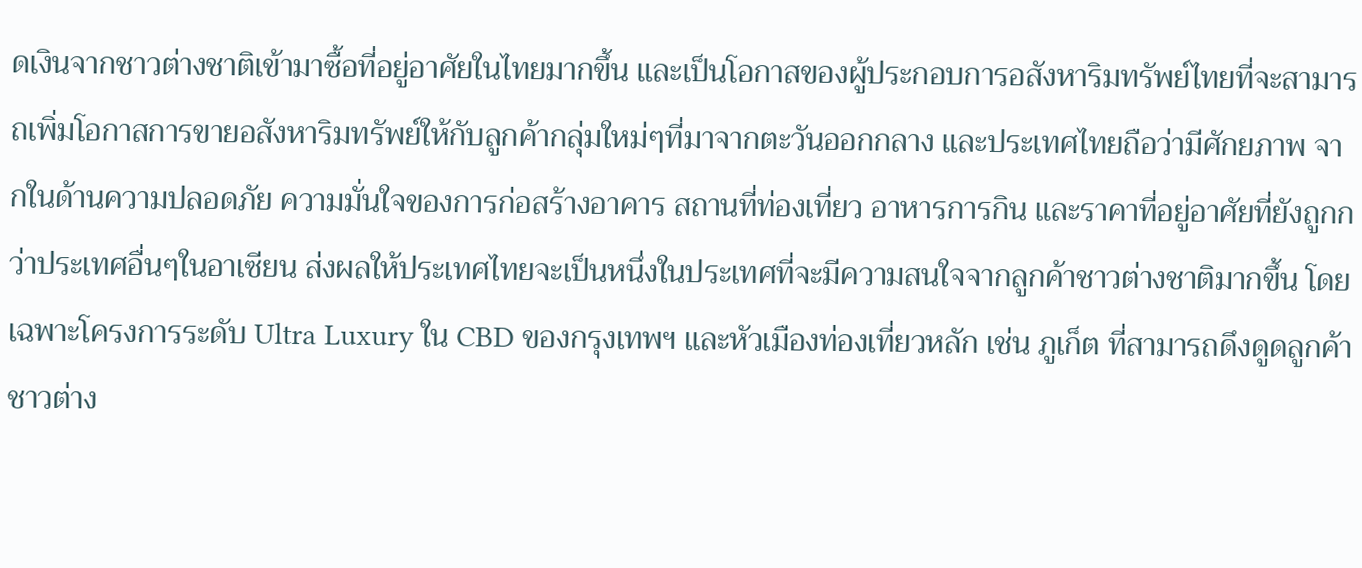ดเงินจากชาวต่างชาติเข้ามาซื้อที่อยู่อาศัยในไทยมากขึ้น และเป็นโอกาสของผู้ประกอบการอสังหาริมทรัพย์ไทยที่จะสามารถเพิ่มโอกาสการขายอสังหาริมทรัพย์ให้กับลูกค้ากลุ่มใหม่ๆที่มาจากตะวันออกกลาง และประเทศไทยถือว่ามีศักยภาพ จากในด้านความปลอดภัย ความมั่นใจของการก่อสร้างอาคาร สถานที่ท่องเที่ยว อาหารการกิน และราคาที่อยู่อาศัยที่ยังถูกกว่าประเทศอื่นๆในอาเซียน ส่งผลให้ประเทศไทยจะเป็นหนึ่งในประเทศที่จะมีความสนใจจากลูกค้าชาวต่างชาติมากขึ้น โดยเฉพาะโครงการระดับ Ultra Luxury ใน CBD ของกรุงเทพฯ และหัวเมืองท่องเที่ยวหลัก เช่น ภูเก็ต ที่สามารถดึงดูดลูกค้าชาวต่าง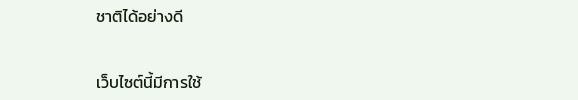ชาติได้อย่างดี


เว็บไซต์นี้มีการใช้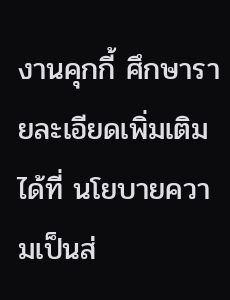งานคุกกี้ ศึกษารายละเอียดเพิ่มเติมได้ที่ นโยบายความเป็นส่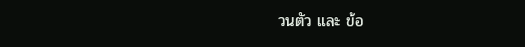วนตัว และ ข้อ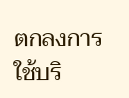ตกลงการใช้บริ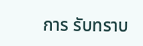การ รับทราบ